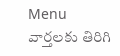Menu
వార్తలకు తిరిగి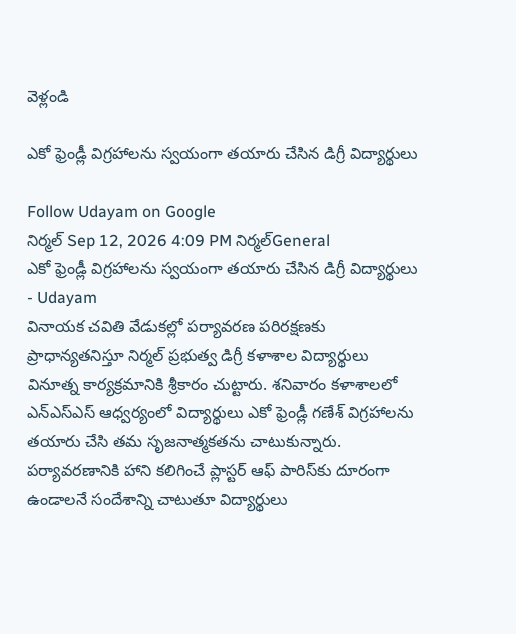వెళ్లండి

ఎకో ఫ్రెండ్లీ విగ్రహాలను స్వయంగా తయారు చేసిన డిగ్రీ విద్యార్థులు

Follow Udayam on Google
నిర్మల్ Sep 12, 2026 4:09 PM నిర్మల్General
ఎకో ఫ్రెండ్లీ విగ్రహాలను స్వయంగా తయారు చేసిన డిగ్రీ విద్యార్థులు - Udayam
వినాయక చవితి వేడుకల్లో పర్యావరణ పరిరక్షణకు ప్రాధాన్యతనిస్తూ నిర్మల్ ప్రభుత్వ డిగ్రీ కళాశాల విద్యార్థులు వినూత్న కార్యక్రమానికి శ్రీకారం చుట్టారు. శనివారం కళాశాలలో ఎన్‌ఎస్‌ఎస్ ఆధ్వర్యంలో విద్యార్థులు ఎకో ఫ్రెండ్లీ గణేశ్ విగ్రహాలను తయారు చేసి తమ సృజనాత్మకతను చాటుకున్నారు. పర్యావరణానికి హాని కలిగించే ప్లాస్టర్ ఆఫ్ పారిస్‌కు దూరంగా ఉండాలనే సందేశాన్ని చాటుతూ విద్యార్థులు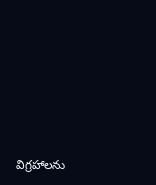విగ్రహాలను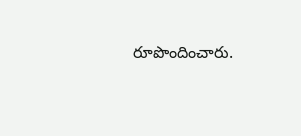రూపొందించారు.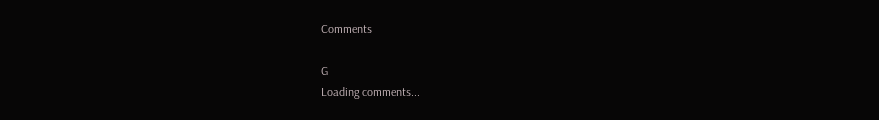Comments

G
Loading comments...